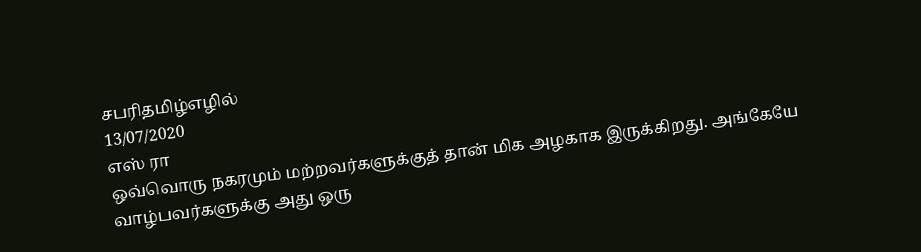சபரிதமிழ்எழில்
13/07/2020
எஸ் ரா
ஒவ்வொரு நகரமும் மற்றவர்களுக்குத் தான் மிக அழகாக இருக்கிறது. அங்கேயே வாழ்பவர்களுக்கு அது ஒரு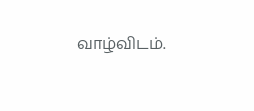வாழ்விடம்.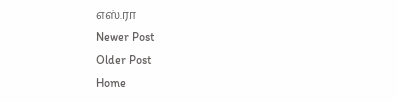எஸ்.ரா
Newer Post
Older Post
Home